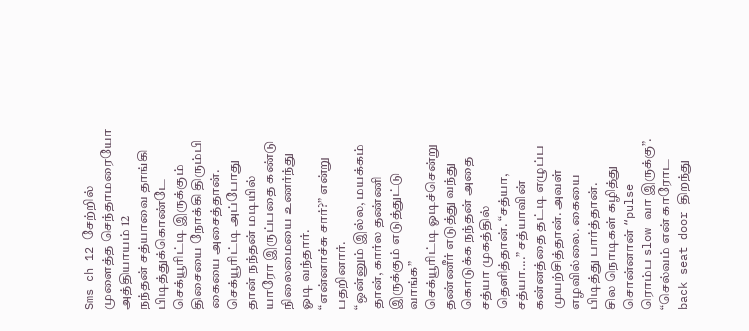Sms ch 12 சேற்றில் முளைத்த செந்தாமரையோ
அத்தியாயம் 12
நந்தன் சத்யாவை தாங்கி பிடித்துக்கொண்டே செக்யூரிட்டி இருக்கும் திசையை நோக்கி திரும்பி கையை அசைத்தான். செக்யூரிட்டி அப்போது தான் நந்தன் மடியில் யாரோ இருப்பதை கண்டு நிலைமையை உணர்ந்து ஓடி வந்தார்.
“என்னாச்சு சார்?” என்று பதறினார்.
“ஒன்னும் இல்ல, மயக்கம் தான், கார்ல தண்ணி இருக்கும் எடுத்துட்டு வாங்க”
செக்யூரிட்டி ஓடிச்சென்று தண்ணீர் எடுத்து வந்து கொடுக்க நந்தன் அதை சத்யா முகத்தில் தெளித்தான். “சத்யா, சத்யா....” சத்யாவின் கன்னத்தை தட்டி எழுப்ப முயற்சித்தான். அவள் எழவில்லை. கையை பிடித்து பார்த்தான்.
சில நொடிகள் கழித்து சொன்னான் “pulse ரொம்ப slow வா இருக்கு”.
“செல்வம் என் காரோட back seat door திறந்து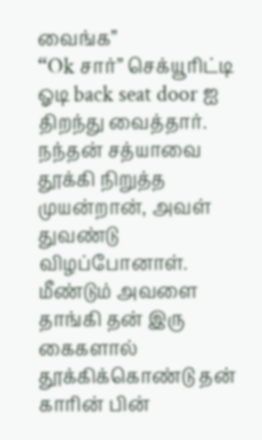வைங்க”
“Ok சார்” செக்யூரிட்டி ஓடி back seat door ஐ திறந்து வைத்தார்.
நந்தன் சத்யாவை தூக்கி நிறுத்த முயன்றான், அவள் துவண்டு விழப்போனாள். மீண்டும் அவளை தாங்கி தன் இரு கைகளால் தூக்கிக்கொண்டு தன் காரின் பின்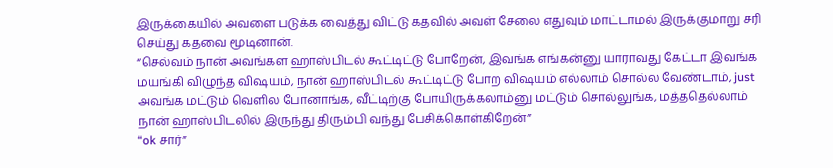இருக்கையில் அவளை படுக்க வைத்து விட்டு கதவில் அவள் சேலை எதுவும் மாட்டாமல் இருக்குமாறு சரி செய்து கதவை மூடினான்.
“செல்வம் நான் அவங்கள ஹாஸ்பிடல் கூட்டிட்டு போறேன், இவங்க எங்கன்னு யாராவது கேட்டா இவங்க மயங்கி விழுந்த விஷயம், நான் ஹாஸ்பிடல் கூட்டிட்டு போற விஷயம் எல்லாம் சொல்ல வேண்டாம், just அவங்க மட்டும் வெளில போனாங்க, வீட்டிற்கு போயிருக்கலாம்னு மட்டும் சொல்லுங்க, மத்ததெல்லாம் நான் ஹாஸ்பிடலில் இருந்து திரும்பி வந்து பேசிக்கொள்கிறேன்”
“ok சார்”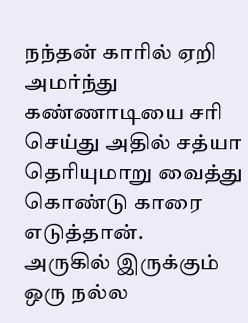நந்தன் காரில் ஏறி அமர்ந்து கண்ணாடியை சரி செய்து அதில் சத்யா தெரியுமாறு வைத்து கொண்டு காரை எடுத்தான்.
அருகில் இருக்கும் ஒரு நல்ல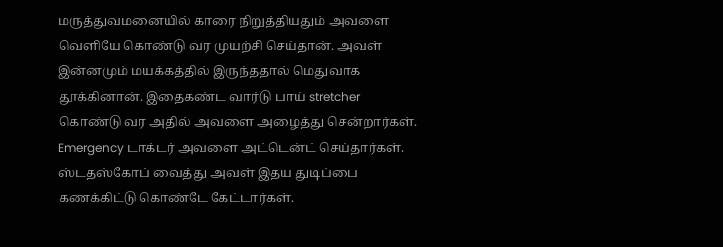மருத்துவமனையில் காரை நிறுத்தியதும் அவளை வெளியே கொண்டு வர முயற்சி செய்தான். அவள் இன்னமும் மயக்கத்தில் இருந்ததால் மெதுவாக தூக்கினான். இதைகண்ட வார்டு பாய் stretcher கொண்டு வர அதில் அவளை அழைத்து சென்றார்கள்.
Emergency டாக்டர் அவளை அட்டென்ட் செய்தார்கள். ஸ்டதஸ்கோப் வைத்து அவள் இதய துடிப்பை கணக்கிட்டு கொண்டே கேட்டார்கள்.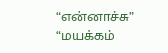“என்னாச்சு”
“மயக்கம்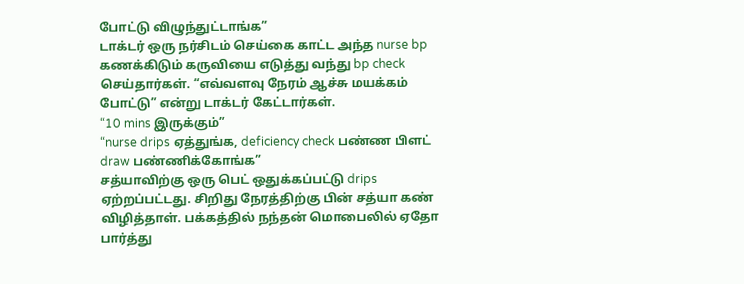போட்டு விழுந்துட்டாங்க”
டாக்டர் ஒரு நர்சிடம் செய்கை காட்ட அந்த nurse bp கணக்கிடும் கருவியை எடுத்து வந்து bp check செய்தார்கள். “எவ்வளவு நேரம் ஆச்சு மயக்கம் போட்டு” என்று டாக்டர் கேட்டார்கள்.
“10 mins இருக்கும்”
“nurse drips ஏத்துங்க, deficiency check பண்ண பிளட் draw பண்ணிக்கோங்க”
சத்யாவிற்கு ஒரு பெட் ஒதுக்கப்பட்டு drips ஏற்றப்பட்டது. சிறிது நேரத்திற்கு பின் சத்யா கண் விழித்தாள். பக்கத்தில் நந்தன் மொபைலில் ஏதோ பார்த்து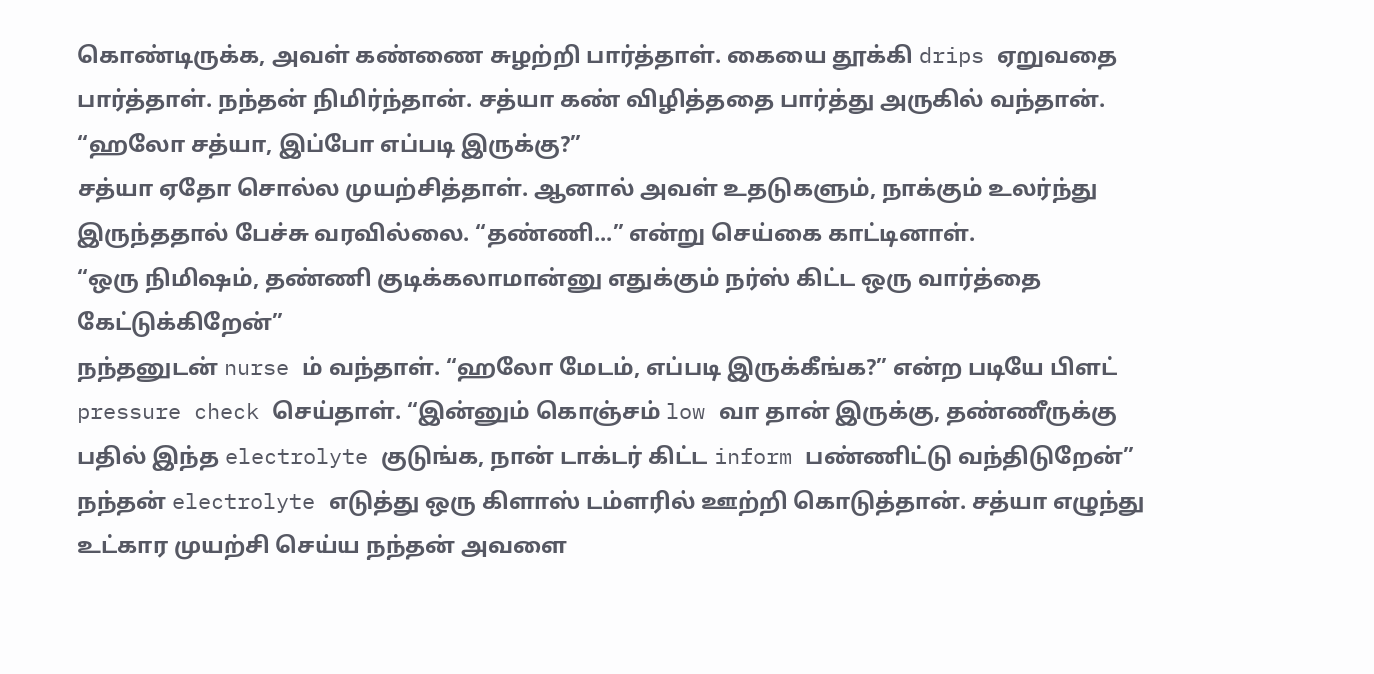கொண்டிருக்க, அவள் கண்ணை சுழற்றி பார்த்தாள். கையை தூக்கி drips ஏறுவதை பார்த்தாள். நந்தன் நிமிர்ந்தான். சத்யா கண் விழித்ததை பார்த்து அருகில் வந்தான்.
“ஹலோ சத்யா, இப்போ எப்படி இருக்கு?”
சத்யா ஏதோ சொல்ல முயற்சித்தாள். ஆனால் அவள் உதடுகளும், நாக்கும் உலர்ந்து இருந்ததால் பேச்சு வரவில்லை. “தண்ணி...” என்று செய்கை காட்டினாள்.
“ஒரு நிமிஷம், தண்ணி குடிக்கலாமான்னு எதுக்கும் நர்ஸ் கிட்ட ஒரு வார்த்தை கேட்டுக்கிறேன்”
நந்தனுடன் nurse ம் வந்தாள். “ஹலோ மேடம், எப்படி இருக்கீங்க?” என்ற படியே பிளட் pressure check செய்தாள். “இன்னும் கொஞ்சம் low வா தான் இருக்கு, தண்ணீருக்கு பதில் இந்த electrolyte குடுங்க, நான் டாக்டர் கிட்ட inform பண்ணிட்டு வந்திடுறேன்”
நந்தன் electrolyte எடுத்து ஒரு கிளாஸ் டம்ளரில் ஊற்றி கொடுத்தான். சத்யா எழுந்து உட்கார முயற்சி செய்ய நந்தன் அவளை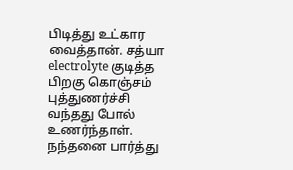பிடித்து உட்கார வைத்தான். சத்யா electrolyte குடித்த பிறகு கொஞ்சம் புத்துணர்ச்சி வந்தது போல் உணர்ந்தாள். நந்தனை பார்த்து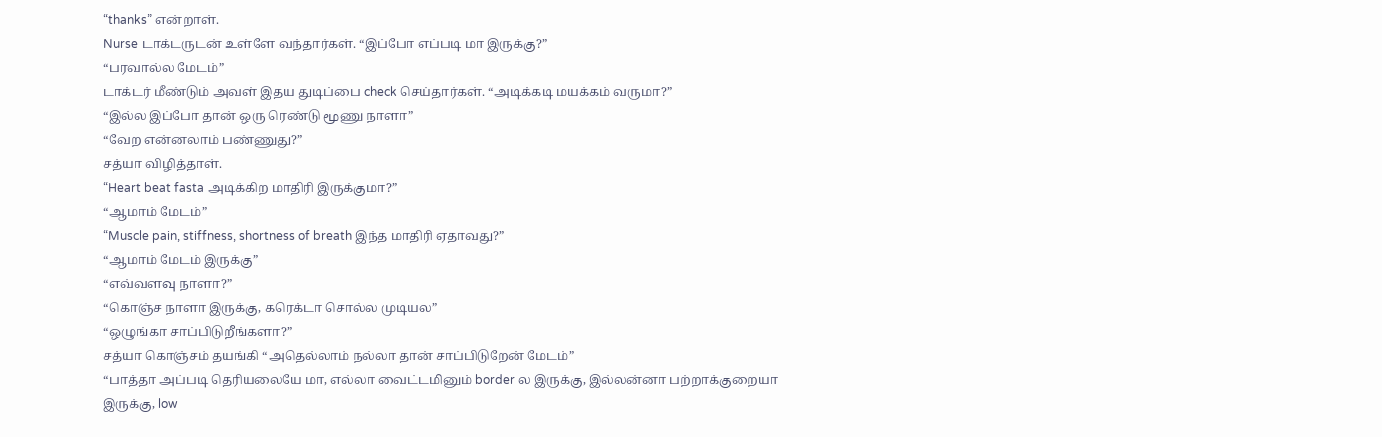“thanks” என்றாள்.
Nurse டாக்டருடன் உள்ளே வந்தார்கள். “இப்போ எப்படி மா இருக்கு?”
“பரவால்ல மேடம்”
டாக்டர் மீண்டும் அவள் இதய துடிப்பை check செய்தார்கள். “அடிக்கடி மயக்கம் வருமா?”
“இல்ல இப்போ தான் ஒரு ரெண்டு மூணு நாளா”
“வேற என்னலாம் பண்ணுது?”
சத்யா விழித்தாள்.
“Heart beat fasta அடிக்கிற மாதிரி இருக்குமா?”
“ஆமாம் மேடம்”
“Muscle pain, stiffness, shortness of breath இந்த மாதிரி ஏதாவது?”
“ஆமாம் மேடம் இருக்கு”
“எவ்வளவு நாளா?”
“கொஞ்ச நாளா இருக்கு, கரெக்டா சொல்ல முடியல”
“ஒழுங்கா சாப்பிடுறீங்களா?”
சத்யா கொஞ்சம் தயங்கி “அதெல்லாம் நல்லா தான் சாப்பிடுறேன் மேடம்”
“பாத்தா அப்படி தெரியலையே மா, எல்லா வைட்டமினும் border ல இருக்கு, இல்லன்னா பற்றாக்குறையா இருக்கு, low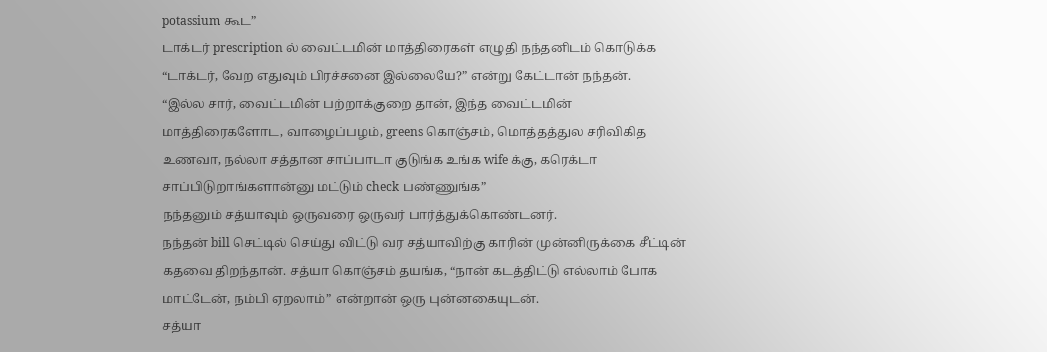potassium கூட”
டாக்டர் prescription ல் வைட்டமின் மாத்திரைகள் எழுதி நந்தனிடம் கொடுக்க “டாக்டர், வேற எதுவும் பிரச்சனை இல்லையே?” என்று கேட்டான் நந்தன்.
“இல்ல சார், வைட்டமின் பற்றாக்குறை தான், இந்த வைட்டமின் மாத்திரைகளோட, வாழைப்பழம், greens கொஞ்சம், மொத்தத்துல சரிவிகித உணவா, நல்லா சத்தான சாப்பாடா குடுங்க உங்க wife க்கு, கரெக்டா சாப்பிடுறாங்களான்னு மட்டும் check பண்ணுங்க”
நந்தனும் சத்யாவும் ஒருவரை ஒருவர் பார்த்துக்கொண்டனர்.
நந்தன் bill செட்டில் செய்து விட்டு வர சத்யாவிற்கு காரின் முன்னிருக்கை சீட்டின் கதவை திறந்தான். சத்யா கொஞ்சம் தயங்க, “நான் கடத்திட்டு எல்லாம் போக மாட்டேன், நம்பி ஏறலாம்” என்றான் ஒரு புன்னகையுடன்.
சத்யா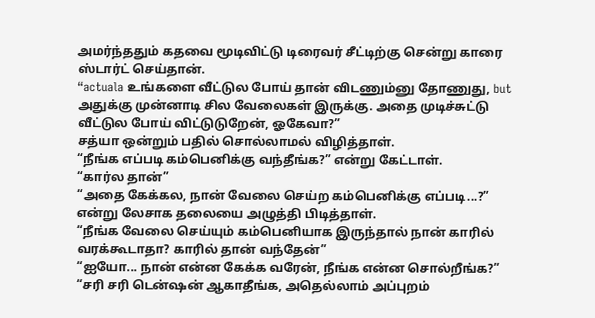அமர்ந்ததும் கதவை மூடிவிட்டு டிரைவர் சீட்டிற்கு சென்று காரை ஸ்டார்ட் செய்தான்.
“actuala உங்களை வீட்டுல போய் தான் விடணும்னு தோணுது, but அதுக்கு முன்னாடி சில வேலைகள் இருக்கு. அதை முடிச்சுட்டு வீட்டுல போய் விட்டுடுறேன், ஓகேவா?”
சத்யா ஒன்றும் பதில் சொல்லாமல் விழித்தாள்.
“நீங்க எப்படி கம்பெனிக்கு வந்தீங்க?” என்று கேட்டாள்.
“கார்ல தான்”
“அதை கேக்கல, நான் வேலை செய்ற கம்பெனிக்கு எப்படி...?” என்று லேசாக தலையை அழுத்தி பிடித்தாள்.
“நீங்க வேலை செய்யும் கம்பெனியாக இருந்தால் நான் காரில் வரக்கூடாதா? காரில் தான் வந்தேன்”
“ஐயோ... நான் என்ன கேக்க வரேன், நீங்க என்ன சொல்றீங்க?”
“சரி சரி டென்ஷன் ஆகாதீங்க, அதெல்லாம் அப்புறம்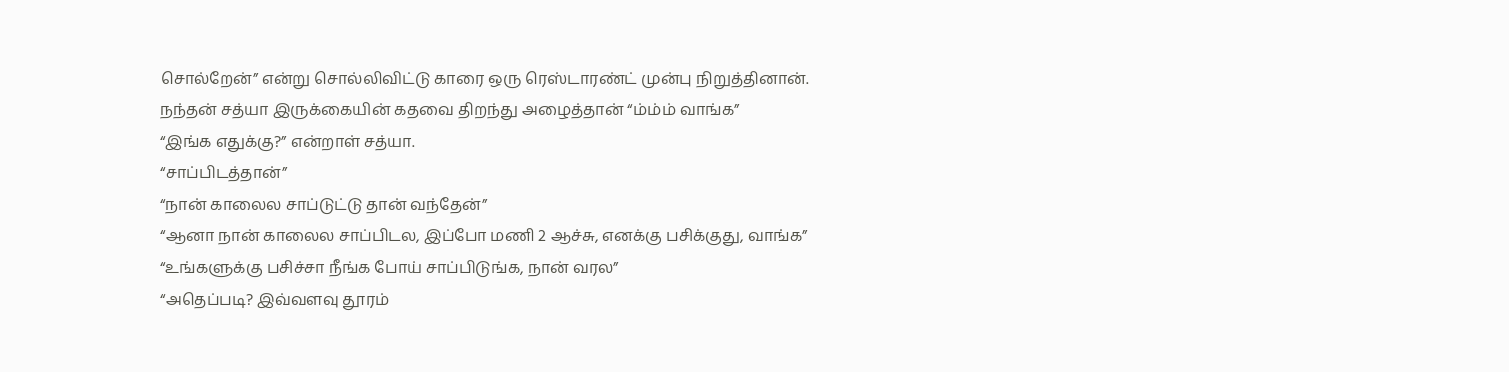சொல்றேன்” என்று சொல்லிவிட்டு காரை ஒரு ரெஸ்டாரண்ட் முன்பு நிறுத்தினான்.
நந்தன் சத்யா இருக்கையின் கதவை திறந்து அழைத்தான் “ம்ம்ம் வாங்க”
“இங்க எதுக்கு?” என்றாள் சத்யா.
“சாப்பிடத்தான்”
“நான் காலைல சாப்டுட்டு தான் வந்தேன்”
“ஆனா நான் காலைல சாப்பிடல, இப்போ மணி 2 ஆச்சு, எனக்கு பசிக்குது, வாங்க”
“உங்களுக்கு பசிச்சா நீங்க போய் சாப்பிடுங்க, நான் வரல”
“அதெப்படி? இவ்வளவு தூரம்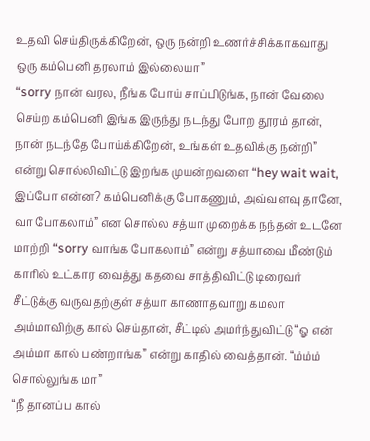உதவி செய்திருக்கிறேன், ஒரு நன்றி உணர்ச்சிக்காகவாது ஒரு கம்பெனி தரலாம் இல்லையா”
“sorry நான் வரல, நீங்க போய் சாப்பிடுங்க, நான் வேலை செய்ற கம்பெனி இங்க இருந்து நடந்து போற தூரம் தான், நான் நடந்தே போய்க்கிறேன், உங்கள் உதவிக்கு நன்றி” என்று சொல்லிவிட்டு இறங்க முயன்றவளை “hey wait wait, இப்போ என்ன? கம்பெனிக்கு போகணும், அவ்வளவு தானே, வா போகலாம்” என சொல்ல சத்யா முறைக்க நந்தன் உடனே மாற்றி “sorry வாங்க போகலாம்” என்று சத்யாவை மீண்டும் காரில் உட்கார வைத்து கதவை சாத்திவிட்டு டிரைவர் சீட்டுக்கு வருவதற்குள் சத்யா காணாதவாறு கமலா அம்மாவிற்கு கால் செய்தான், சீட்டில் அமர்ந்துவிட்டு “ஓ என் அம்மா கால் பண்றாங்க” என்று காதில் வைத்தான். “ம்ம்ம் சொல்லுங்க மா”
“நீ தானப்ப கால்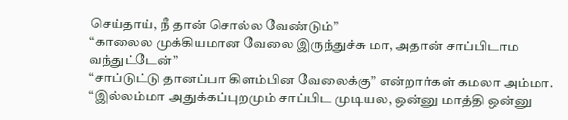செய்தாய், நீ தான் சொல்ல வேண்டும்”
“காலைல முக்கியமான வேலை இருந்துச்சு மா, அதான் சாப்பிடாம வந்துட்டேன்”
“சாப்டுட்டு தானப்பா கிளம்பின வேலைக்கு” என்றார்கள் கமலா அம்மா.
“இல்லம்மா அதுக்கப்புறமும் சாப்பிட முடியல, ஒன்னு மாத்தி ஒன்னு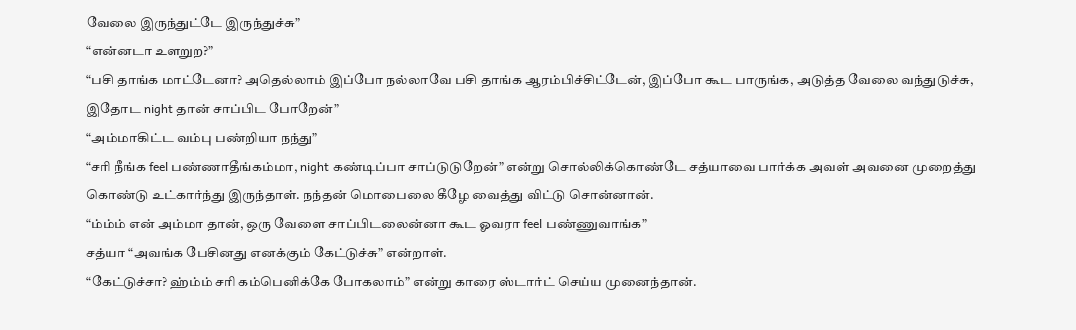வேலை இருந்துட்டே இருந்துச்சு”
“என்னடா உளறுற?”
“பசி தாங்க மாட்டேனா? அதெல்லாம் இப்போ நல்லாவே பசி தாங்க ஆரம்பிச்சிட்டேன், இப்போ கூட பாருங்க, அடுத்த வேலை வந்துடுச்சு, இதோட night தான் சாப்பிட போறேன்”
“அம்மாகிட்ட வம்பு பண்றியா நந்து”
“சரி நீங்க feel பண்ணாதீங்கம்மா, night கண்டிப்பா சாப்டுடுறேன்” என்று சொல்லிக்கொண்டே சத்யாவை பார்க்க அவள் அவனை முறைத்து கொண்டு உட்கார்ந்து இருந்தாள். நந்தன் மொபைலை கீழே வைத்து விட்டு சொன்னான்.
“ம்ம்ம் என் அம்மா தான், ஒரு வேளை சாப்பிடலைன்னா கூட ஓவரா feel பண்ணுவாங்க”
சத்யா “அவங்க பேசினது எனக்கும் கேட்டுச்சு” என்றாள்.
“கேட்டுச்சா? ஹ்ம்ம் சரி கம்பெனிக்கே போகலாம்” என்று காரை ஸ்டார்ட் செய்ய முனைந்தான்.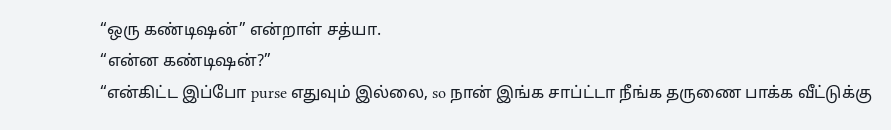“ஒரு கண்டிஷன்” என்றாள் சத்யா.
“என்ன கண்டிஷன்?”
“என்கிட்ட இப்போ purse எதுவும் இல்லை, so நான் இங்க சாப்ட்டா நீங்க தருணை பாக்க வீட்டுக்கு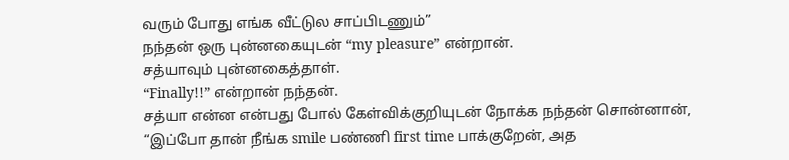வரும் போது எங்க வீட்டுல சாப்பிடணும்”
நந்தன் ஒரு புன்னகையுடன் “my pleasure” என்றான்.
சத்யாவும் புன்னகைத்தாள்.
“Finally!!” என்றான் நந்தன்.
சத்யா என்ன என்பது போல் கேள்விக்குறியுடன் நோக்க நந்தன் சொன்னான், “இப்போ தான் நீங்க smile பண்ணி first time பாக்குறேன், அத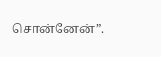சொன்னேன்”.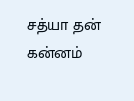சத்யா தன் கன்னம்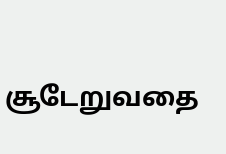சூடேறுவதை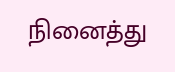நினைத்து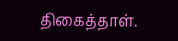திகைத்தாள்.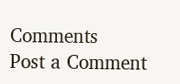Comments
Post a Comment